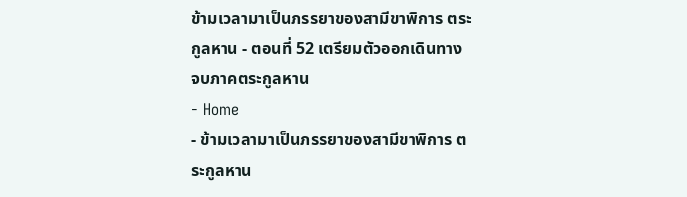ข้ามเวลามาเป็นภรรยาของสามีขาพิการ ตระกูลหาน - ตอนที่ 52 เตรียมตัวออกเดินทาง จบภาคตระกูลหาน
- Home
- ข้ามเวลามาเป็นภรรยาของสามีขาพิการ ตระกูลหาน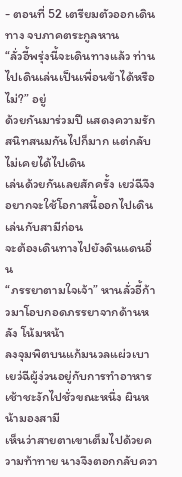- ตอนที่ 52 เตรียมตัวออกเดินทาง จบภาคตระกูลหาน
“ลั่วอี้พรุ่งนี้จะเดินทางแล้ว ท่านไปเดินเล่นเป็นเพื่อนข้าได้หรือไม่?” อยู่
ด้วยกันมาร่วมปี แสดงความรักสนิทสนมกันไปก็มาก แต่กลับไม่เคยได้ไปเดิน
เล่นด้วยกันเลยสักครั้ง เยว่ฉีจึงอยากจะใช้โอกาสนี้ออกไปเดินเล่นกับสามีก่อน
จะต้องเดินทางไปยังดินแดนอื่น
“ภรรยาตามใจเจ้า” หานลั่วอี้ก้าวมาโอบกอดภรรยาจากด้านหลัง โน้มหน้า
ลงจุมพิตบนแก้มนวลแผ่วเบา
เยว่ฉีผู้ง่วนอยู่กับการทำอาหารเช้าชะงักไปชั่วขณะหนึ่ง ผินหน้ามองสามี
เห็นว่าสายตาเขาเต็มไปด้วยความท้าทาย นางจึงตอกกลับควา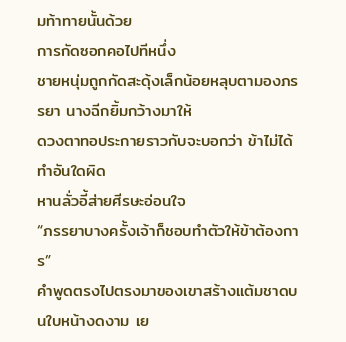มท้าทายนั้นด้วย
การกัดซอกคอไปทีหนึ่ง
ชายหนุ่มถูกกัดสะดุ้งเล็กน้อยหลุบตามองภรรยา นางฉีกยิ้มกว้างมาให้
ดวงตาทอประกายราวกับจะบอกว่า ข้าไม่ได้ทำอันใดผิด
หานลั่วอี้ส่ายศีรษะอ่อนใจ
“ภรรยาบางครั้งเจ้าก็ชอบทำตัวให้ข้าต้องการ”
คำพูดตรงไปตรงมาของเขาสร้างแต้มชาดบนใบหน้างดงาม เย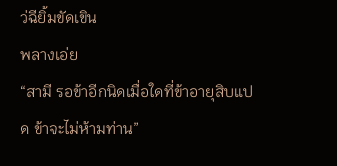ว่ฉียิ้มขัดเขิน
พลางเอ่ย
“สามี รอข้าอีกนิดเมื่อใดที่ข้าอายุสิบแปด ข้าจะไม่ห้ามท่าน”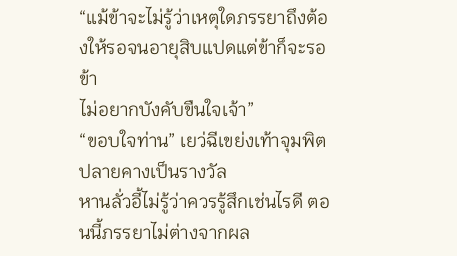“แม้ข้าจะไม่รู้ว่าเหตุใดภรรยาถึงต้องให้รอจนอายุสิบแปดแต่ข้าก็จะรอ ข้า
ไม่อยากบังคับขืนใจเจ้า”
“ขอบใจท่าน” เยว่ฉีเขย่งเท้าจุมพิตปลายคางเป็นรางวัล
หานลั่วอี้ไม่รู้ว่าควรรู้สึกเช่นไรดี ตอนนี้ภรรยาไม่ต่างจากผล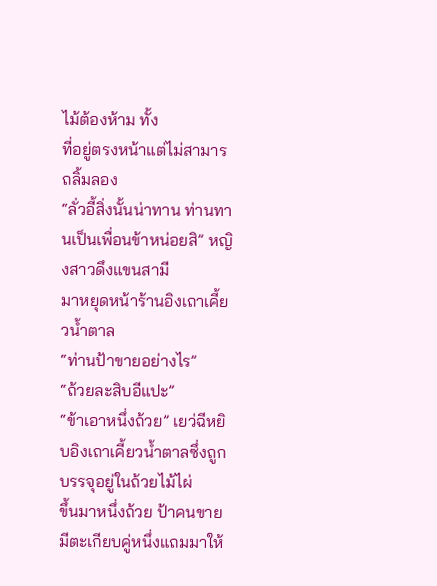ไม้ต้องห้าม ทั้ง
ที่อยู่ตรงหน้าแต่ไม่สามารถลิ้มลอง
“ลั่วอี้สิ่งนั้นน่าทาน ท่านทานเป็นเพื่อนข้าหน่อยสิ” หญิงสาวดึงแขนสามี
มาหยุดหน้าร้านอิงเถาเคี้ยวน้ำตาล
“ท่านป้าขายอย่างไร”
“ถ้วยละสิบอีแปะ”
“ข้าเอาหนึ่งถ้วย” เยว่ฉีหยิบอิงเถาเคี้ยวน้ำตาลซึ่งถูกบรรจุอยู่ในถ้วยไม้ไผ่
ขึ้นมาหนึ่งถ้วย ป้าคนขายมีตะเกียบคู่หนึ่งแถมมาให้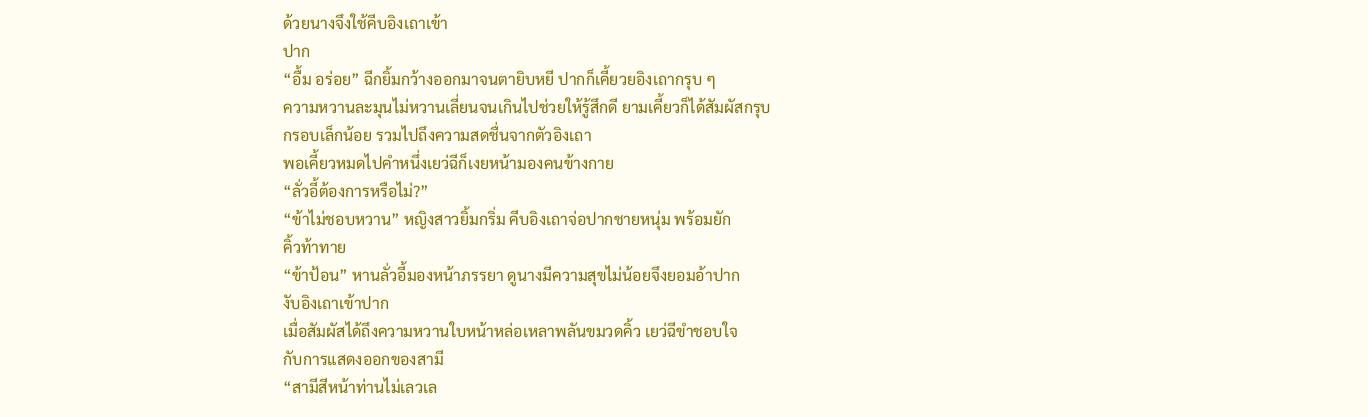ด้วยนางจึงใช้คีบอิงเถาเข้า
ปาก
“อื้ม อร่อย” ฉีกยิ้มกว้างออกมาจนตายิบหยี ปากก็เคี้ยวยอิงเถากรุบ ๆ
ความหวานละมุนไม่หวานเลี่ยนจนเกินไปช่วยให้รู้สึกดี ยามเคี้ยวก็ได้สัมผัสกรุบ
กรอบเล็กน้อย รวมไปถึงความสดชื่นจากตัวอิงเถา
พอเคี้ยวหมดไปคำหนึ่งเยว่ฉีก็เงยหน้ามองคนข้างกาย
“ลั่วอี้ต้องการหรือไม่?”
“ข้าไม่ชอบหวาน” หญิงสาวยิ้มกริ่ม คีบอิงเถาจ่อปากชายหนุ่ม พร้อมยัก
คิ้วท้าทาย
“ข้าป้อน” หานลั่วอี้มองหน้าภรรยา ดูนางมีความสุขไม่น้อยจึงยอมอ้าปาก
งับอิงเถาเข้าปาก
เมื่อสัมผัสได้ถึงความหวานใบหน้าหล่อเหลาพลันขมวดคิ้ว เยว่ฉีขำชอบใจ
กับการแสดงออกของสามี
“สามีสีหน้าท่านไม่เลวเล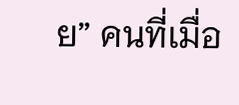ย” คนที่เมื่อ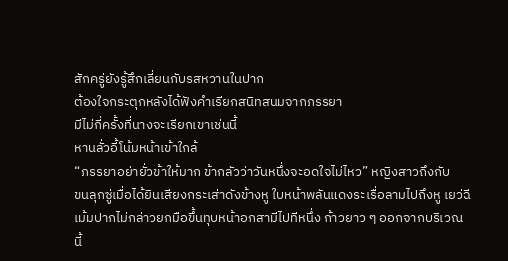สักครู่ยังรู้สึกเลี่ยนกับรสหวานในปาก
ต้องใจกระตุกหลังได้ฟังคำเรียกสนิทสนมจากภรรยา
มีไม่กี่ครั้งที่นางจะเรียกเขาเช่นนี้
หานลั่วอี้โน้มหน้าเข้าใกล้
“ภรรยาอย่ายั่วข้าให้มาก ข้ากลัวว่าวันหนึ่งจะอดใจไม่ไหว” หญิงสาวถึงกับ
ขนลุกซู่เมื่อได้ยินเสียงกระเส่าดังข้างหู ใบหน้าพลันแดงระเรื่อลามไปถึงหู เยว่ฉี
เม้มปากไม่กล่าวยกมือขึ้นทุบหน้าอกสามีไปทีหนึ่ง ก้าวยาว ๆ ออกจากบริเวณ
นี้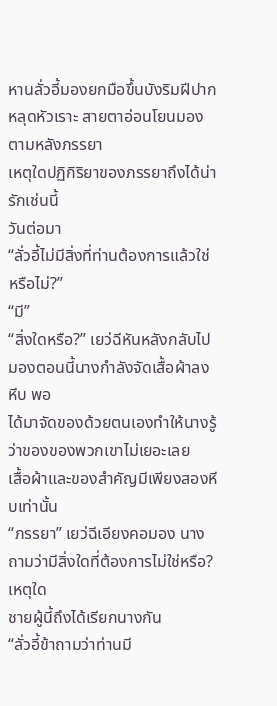หานลั่วอี้มองยกมือขึ้นบังริมฝีปากหลุดหัวเราะ สายตาอ่อนโยนมอง
ตามหลังภรรยา
เหตุใดปฏิกิริยาของภรรยาถึงได้น่ารักเช่นนี้
วันต่อมา
“ลั่วอี้ไม่มีสิ่งที่ท่านต้องการแล้วใช่หรือไม่?”
“มี”
“สิ่งใดหรือ?” เยว่ฉีหันหลังกลับไปมองตอนนี้นางกำลังจัดเสื้อผ้าลงหีบ พอ
ได้มาจัดของด้วยตนเองทำให้นางรู้ว่าของของพวกเขาไม่เยอะเลย
เสื้อผ้าและของสำคัญมีเพียงสองหีบเท่านั้น
“ภรรยา” เยว่ฉีเอียงคอมอง นางถามว่ามีสิ่งใดที่ต้องการไม่ใช่หรือ? เหตุใด
ชายผู้นี้ถึงได้เรียกนางกัน
“ลั่วอี้ข้าถามว่าท่านมี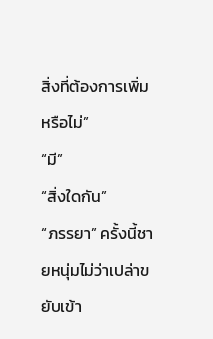สิ่งที่ต้องการเพิ่มหรือไม่”
“มี”
“สิ่งใดกัน”
“ภรรยา” ครั้งนี้ชายหนุ่มไม่ว่าเปล่าขยับเข้า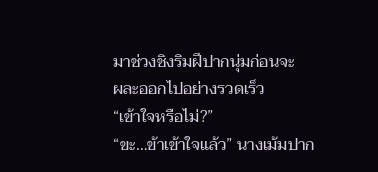มาช่วงชิงริมฝีปากนุ่มก่อนจะ
ผละออกไปอย่างรวดเร็ว
“เข้าใจหรือไม่?”
“ขะ…ข้าเข้าใจแล้ว” นางเม้มปาก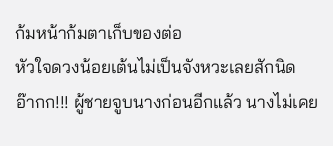ก้มหน้าก้มตาเก็บของต่อ
หัวใจดวงน้อยเต้นไม่เป็นจังหวะเลยสักนิด
อ๊ากก!!! ผู้ชายจูบนางก่อนอีกแล้ว นางไม่เคย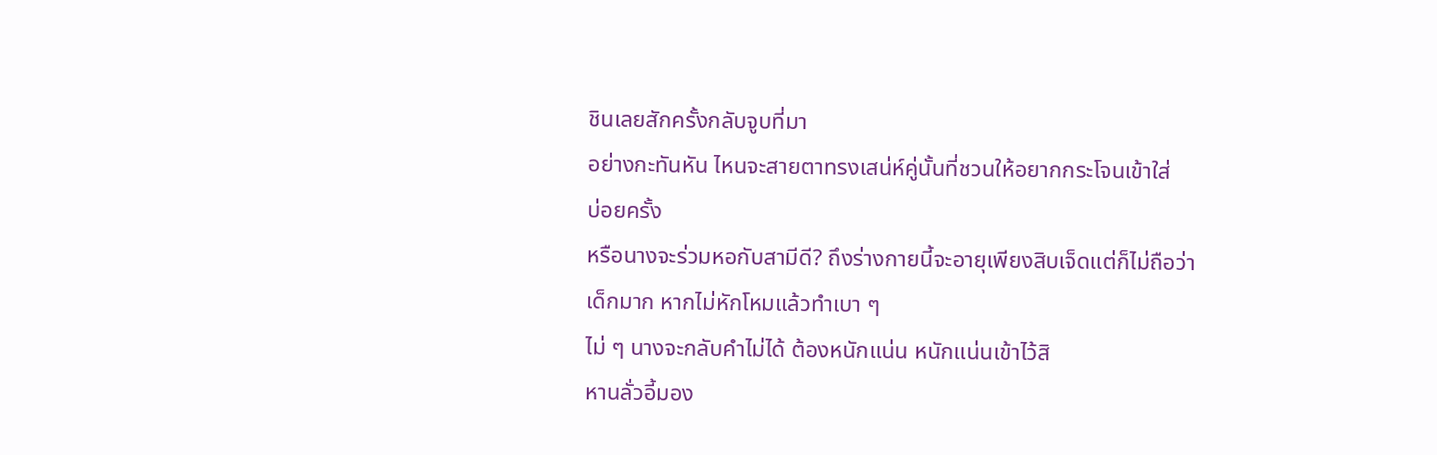ชินเลยสักครั้งกลับจูบที่มา
อย่างกะทันหัน ไหนจะสายตาทรงเสน่ห์คู่นั้นที่ชวนให้อยากกระโจนเข้าใส่
บ่อยครั้ง
หรือนางจะร่วมหอกับสามีดี? ถึงร่างกายนี้จะอายุเพียงสิบเจ็ดแต่ก็ไม่ถือว่า
เด็กมาก หากไม่หักโหมแล้วทำเบา ๆ
ไม่ ๆ นางจะกลับคำไม่ได้ ต้องหนักแน่น หนักแน่นเข้าไว้สิ
หานลั่วอี้มอง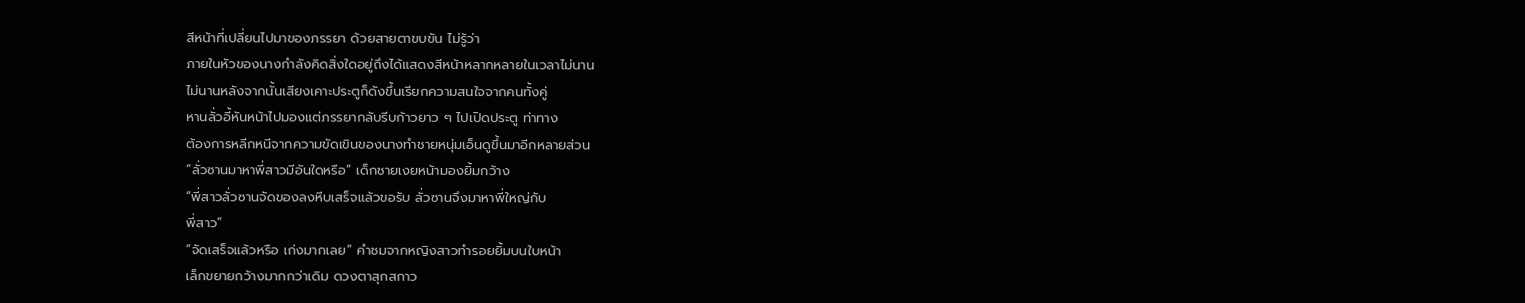สีหน้าที่เปลี่ยนไปมาของภรรยา ด้วยสายตาขบขัน ไม่รู้ว่า
ภายในหัวของนางกำลังคิดสิ่งใดอยู่ถึงได้แสดงสีหน้าหลากหลายในเวลาไม่นาน
ไม่นานหลังจากนั้นเสียงเคาะประตูก็ดังขึ้นเรียกความสนใจจากคนทั้งคู่
หานลั่วอี้หันหน้าไปมองแต่ภรรยากลับรีบก้าวยาว ๆ ไปเปิดประตู ท่าทาง
ต้องการหลีกหนีจากความขัดเขินของนางทำชายหนุ่มเอ็นดูขึ้นมาอีกหลายส่วน
“ลั่วซานมาหาพี่สาวมีอันใดหรือ” เด็กชายเงยหน้ามองยิ้มกว้าง
“พี่สาวลั่วซานจัดของลงหีบเสร็จแล้วขอรับ ลั่วซานจึงมาหาพี่ใหญ่กับ
พี่สาว”
“จัดเสร็จแล้วหรือ เก่งมากเลย” คำชมจากหญิงสาวทำรอยยิ้มบนใบหน้า
เล็กขยายกว้างมากกว่าเดิม ดวงตาสุกสกาว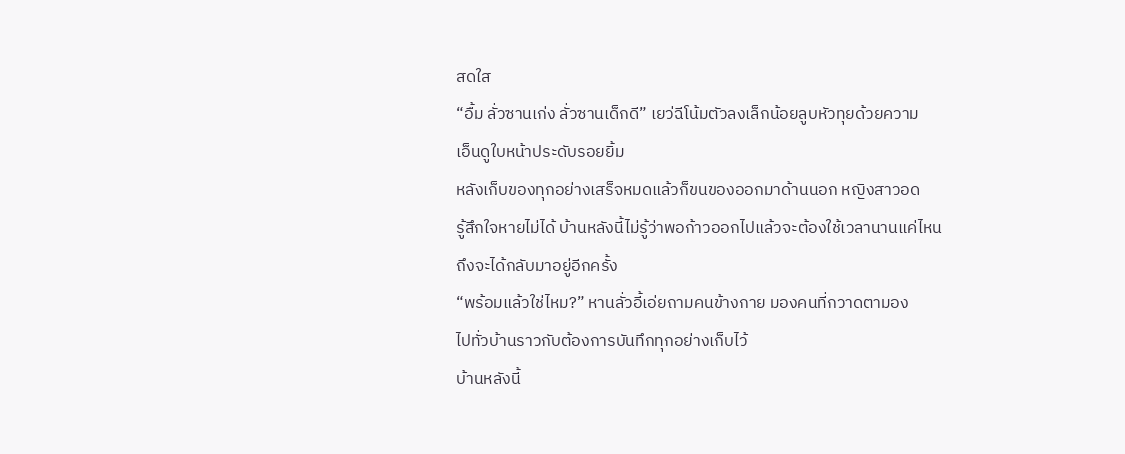สดใส
“อื้ม ลั่วซานเก่ง ลั่วซานเด็กดี” เยว่ฉีโน้มตัวลงเล็กน้อยลูบหัวทุยด้วยความ
เอ็นดูใบหน้าประดับรอยยิ้ม
หลังเก็บของทุกอย่างเสร็จหมดแล้วก็ขนของออกมาด้านนอก หญิงสาวอด
รู้สึกใจหายไม่ได้ บ้านหลังนี้ไม่รู้ว่าพอก้าวออกไปแล้วจะต้องใช้เวลานานแค่ไหน
ถึงจะได้กลับมาอยู่อีกครั้ง
“พร้อมแล้วใช่ไหม?” หานลั่วอี้เอ่ยถามคนข้างกาย มองคนที่กวาดตามอง
ไปทั่วบ้านราวกับต้องการบันทึกทุกอย่างเก็บไว้
บ้านหลังนี้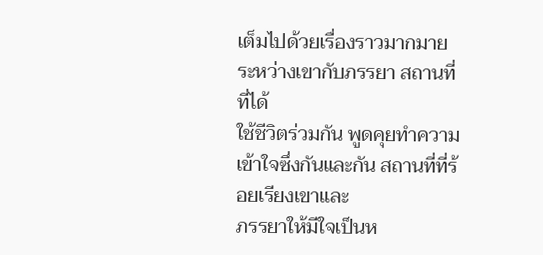เต็มไปด้วยเรื่องราวมากมายระหว่างเขากับภรรยา สถานที่ที่ได้
ใช้ชีวิตร่วมกัน พูดคุยทำความเข้าใจซึ่งกันและกัน สถานที่ที่ร้อยเรียงเขาและ
ภรรยาให้มีใจเป็นห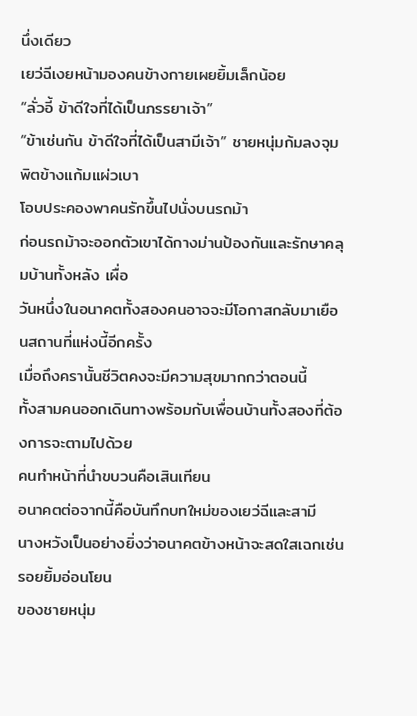นึ่งเดียว
เยว่ฉีเงยหน้ามองคนข้างกายเผยยิ้มเล็กน้อย
“ลั่วอี้ ข้าดีใจที่ได้เป็นภรรยาเจ้า”
“ข้าเช่นกัน ข้าดีใจที่ได้เป็นสามีเจ้า” ชายหนุ่มก้มลงจุมพิตข้างแก้มแผ่วเบา
โอบประคองพาคนรักขึ้นไปนั่งบนรถม้า
ก่อนรถม้าจะออกตัวเขาได้กางม่านป้องกันและรักษาคลุมบ้านทั้งหลัง เผื่อ
วันหนึ่งในอนาคตทั้งสองคนอาจจะมีโอกาสกลับมาเยือนสถานที่แห่งนี้อีกครั้ง
เมื่อถึงครานั้นชีวิตคงจะมีความสุขมากกว่าตอนนี้
ทั้งสามคนออกเดินทางพร้อมกับเพื่อนบ้านทั้งสองที่ต้องการจะตามไปด้วย
คนทำหน้าที่นำขบวนคือเสินเทียน
อนาคตต่อจากนี้คือบันทึกบทใหม่ของเยว่ฉีและสามี
นางหวังเป็นอย่างยิ่งว่าอนาคตข้างหน้าจะสดใสเฉกเช่นรอยยิ้มอ่อนโยน
ของชายหนุ่ม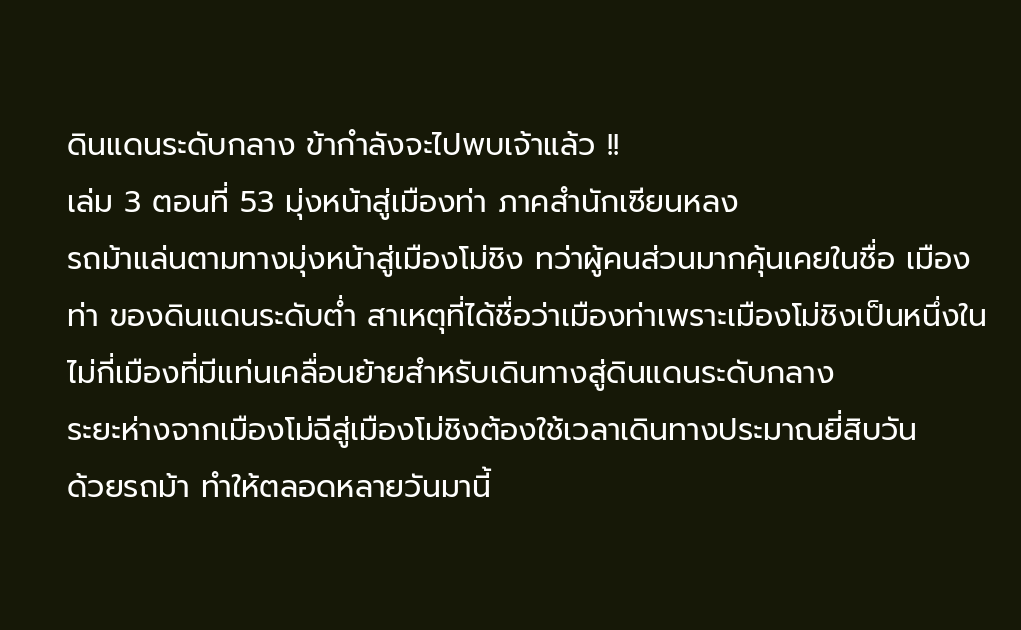ดินแดนระดับกลาง ข้ากำลังจะไปพบเจ้าแล้ว !!
เล่ม 3 ตอนที่ 53 มุ่งหน้าสู่เมืองท่า ภาคสำนักเซียนหลง
รถม้าแล่นตามทางมุ่งหน้าสู่เมืองโม่ชิง ทว่าผู้คนส่วนมากคุ้นเคยในชื่อ เมือง
ท่า ของดินแดนระดับต่ำ สาเหตุที่ได้ชื่อว่าเมืองท่าเพราะเมืองโม่ชิงเป็นหนึ่งใน
ไม่กี่เมืองที่มีแท่นเคลื่อนย้ายสำหรับเดินทางสู่ดินแดนระดับกลาง
ระยะห่างจากเมืองโม่ฉีสู่เมืองโม่ชิงต้องใช้เวลาเดินทางประมาณยี่สิบวัน
ด้วยรถม้า ทำให้ตลอดหลายวันมานี้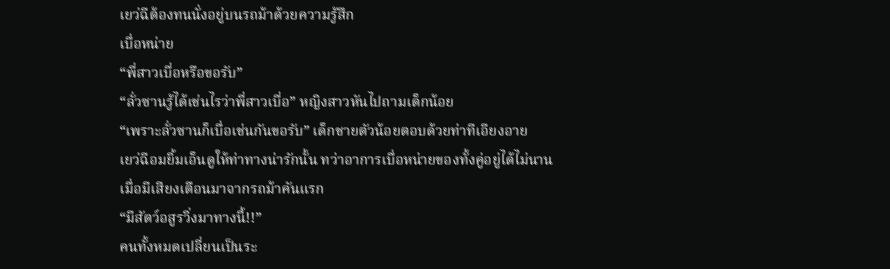เยว่ฉีต้องทนนั่งอยู่บนรถม้าด้วยความรู้สึก
เบื่อหน่าย
“พี่สาวเบื่อหรือขอรับ”
“ลั่วซานรู้ได้เช่นไรว่าพี่สาวเบื่อ” หญิงสาวหันไปถามเด็กน้อย
“เพราะลั่วซานก็เบื่อเช่นกันขอรับ” เด็กชายตัวน้อยตอบด้วยท่าทีเอียงอาย
เยว่ฉีอมยิ้มเอ็นดูให้ท่าทางน่ารักนั้น ทว่าอาการเบื่อหน่ายของทั้งคู่อยู่ได้ไม่นาน
เมื่อมีเสียงเตือนมาจากรถม้าคันแรก
“มีสัตว์อสูรวิ่งมาทางนี้!!”
คนทั้งหมดเปลี่ยนเป็นระ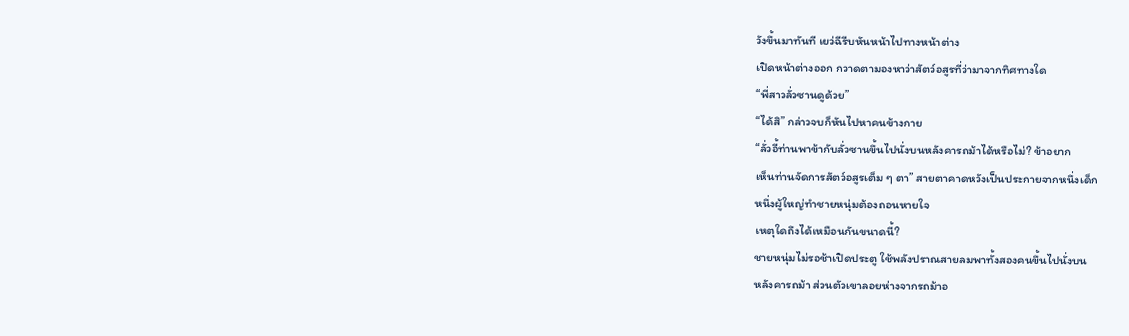วังขึ้นมาทันที เยว่ฉีรีบหันหน้าไปทางหน้าต่าง
เปิดหน้าต่างออก กวาดตามองหาว่าสัตว์อสูรที่ว่ามาจากทิศทางใด
“พี่สาวลั่วซานดูด้วย”
“ได้สิ” กล่าวจบก็หันไปหาคนข้างกาย
“ลั่วอี้ท่านพาข้ากับลั่วซานขึ้นไปนั่งบนหลังคารถม้าได้หรือไม่? ข้าอยาก
เห็นท่านจัดการสัตว์อสูรเต็ม ๆ ตา” สายตาคาดหวังเป็นประกายจากหนึ่งเด็ก
หนึ่งผู้ใหญ่ทำชายหนุ่มต้องถอนหายใจ
เหตุใดถึงได้เหมือนกันขนาดนี้?
ชายหนุ่มไม่รอช้าเปิดประตู ใช้พลังปราณสายลมพาทั้งสองคนขึ้นไปนั่งบน
หลังคารถม้า ส่วนตัวเขาลอยห่างจากรถม้าอ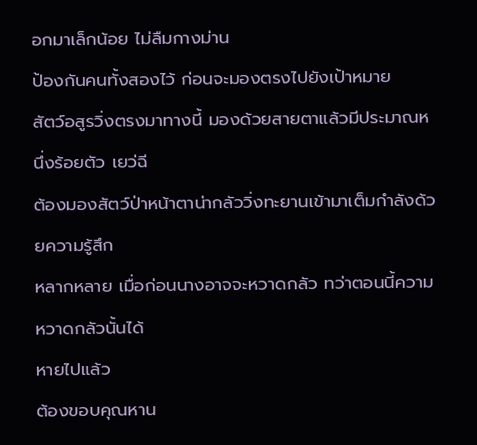อกมาเล็กน้อย ไม่ลืมกางม่าน
ป้องกันคนทั้งสองไว้ ก่อนจะมองตรงไปยังเป้าหมาย
สัตว์อสูรวิ่งตรงมาทางนี้ มองด้วยสายตาแล้วมีประมาณหนึ่งร้อยตัว เยว่ฉี
ต้องมองสัตว์ป่าหน้าตาน่ากลัววิ่งทะยานเข้ามาเต็มกำลังด้วยความรู้สึก
หลากหลาย เมื่อก่อนนางอาจจะหวาดกลัว ทว่าตอนนี้ความหวาดกลัวนั้นได้
หายไปแล้ว
ต้องขอบคุณหาน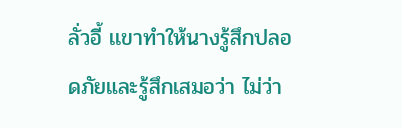ลั่วอี้ เเขาทำให้นางรู้สึกปลอดภัยและรู้สึกเสมอว่า ไม่ว่า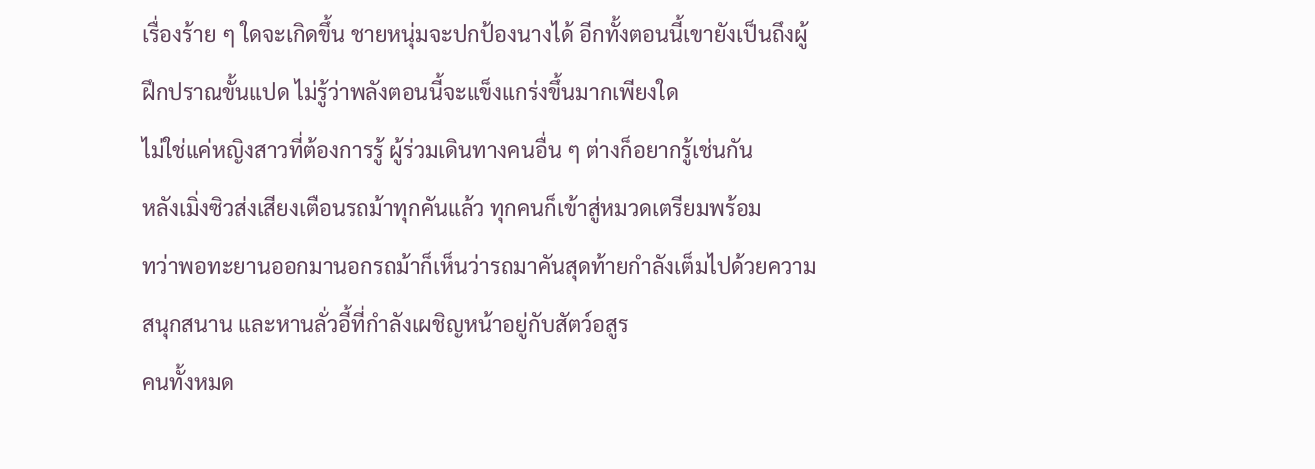เรื่องร้าย ๆ ใดจะเกิดขึ้น ชายหนุ่มจะปกป้องนางได้ อีกทั้งตอนนี้เขายังเป็นถึงผู้
ฝึกปราณขั้นแปด ไม่รู้ว่าพลังตอนนี้จะแข็งแกร่งขึ้นมากเพียงใด
ไม่ใช่แค่หญิงสาวที่ต้องการรู้ ผู้ร่วมเดินทางคนอื่น ๆ ต่างก็อยากรู้เช่นกัน
หลังเมิ่งซิวส่งเสียงเตือนรถม้าทุกคันแล้ว ทุกคนก็เข้าสู่หมวดเตรียมพร้อม
ทว่าพอทะยานออกมานอกรถม้าก็เห็นว่ารถมาคันสุดท้ายกำลังเต็มไปด้วยความ
สนุกสนาน และหานลั่วอี้ที่กำลังเผชิญหน้าอยู่กับสัตว์อสูร
คนทั้งหมด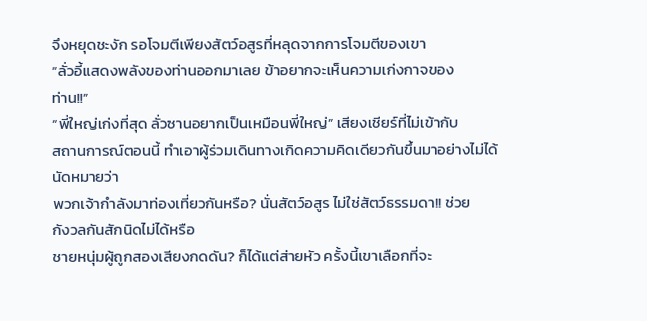จึงหยุดชะงัก รอโจมตีเพียงสัตว์อสูรที่หลุดจากการโจมตีของเขา
“ลั่วอี้แสดงพลังของท่านออกมาเลย ข้าอยากจะเห็นความเก่งกาจของ
ท่าน!!”
“พี่ใหญ่เก่งที่สุด ลั่วซานอยากเป็นเหมือนพี่ใหญ่” เสียงเชียร์ที่ไม่เข้ากับ
สถานการณ์ตอนนี้ ทำเอาผู้ร่วมเดินทางเกิดความคิดเดียวกันขึ้นมาอย่างไม่ได้
นัดหมายว่า
พวกเจ้ากำลังมาท่องเที่ยวกันหรือ? นั่นสัตว์อสูร ไม่ใช่สัตว์ธรรมดา!! ช่วย
กังวลกันสักนิดไม่ได้หรือ
ชายหนุ่มผู้ถูกสองเสียงกดดัน? ก็ได้แต่ส่ายหัว ครั้งนี้เขาเลือกที่จะ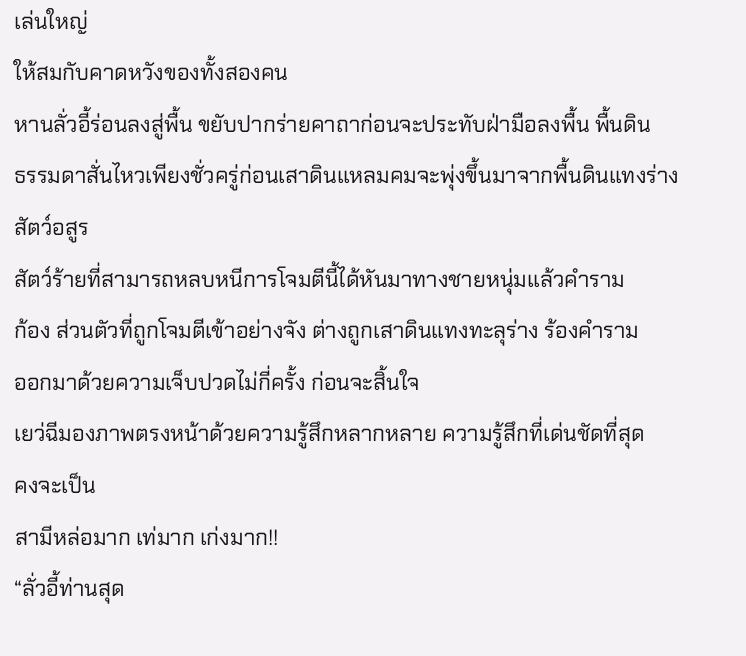เล่นใหญ่
ให้สมกับคาดหวังของทั้งสองคน
หานลั่วอี้ร่อนลงสู่พื้น ขยับปากร่ายคาถาก่อนจะประทับฝ่ามือลงพื้น พื้นดิน
ธรรมดาสั่นไหวเพียงชั่วครู่ก่อนเสาดินแหลมคมจะพุ่งขึ้นมาจากพื้นดินแทงร่าง
สัตว์อสูร
สัตว์ร้ายที่สามารถหลบหนีการโจมตีนี้ได้หันมาทางชายหนุ่มแล้วคำราม
ก้อง ส่วนตัวที่ถูกโจมตีเข้าอย่างจัง ต่างถูกเสาดินแทงทะลุร่าง ร้องคำราม
ออกมาด้วยความเจ็บปวดไม่กี่ครั้ง ก่อนจะสิ้นใจ
เยว่ฉีมองภาพตรงหน้าด้วยความรู้สึกหลากหลาย ความรู้สึกที่เด่นชัดที่สุด
คงจะเป็น
สามีหล่อมาก เท่มาก เก่งมาก!!
“ลั่วอี้ท่านสุด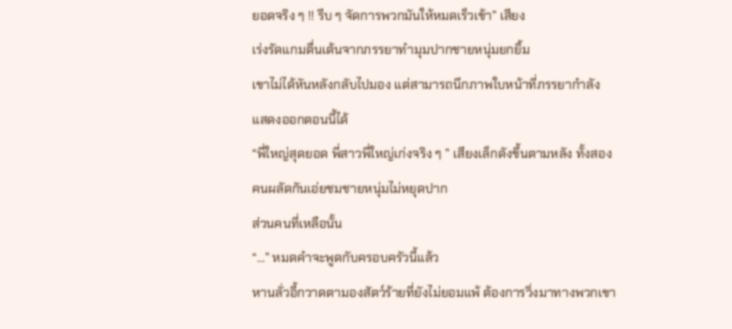ยอดจริง ๆ !! รีบ ๆ จัดการพวกมันให้หมดเร็วเข้า” เสียง
เร่งรัดแกมตื่นเต้นจากภรรยาทำมุมปากชายหนุ่มยกยิ้ม
เขาไม่ได้หันหลังกลับไปมอง แต่สามารถนึกภาพใบหน้าที่ภรรยากำลัง
แสดงออกตอนนี้ได้
“พี่ใหญ่สุดยอด พี่สาวพี่ใหญ่เก่งจริง ๆ ” เสียงเล็กดังขึ้นตามหลัง ทั้งสอง
คนผลัดกันเอ่ยชมชายหนุ่มไม่หยุดปาก
ส่วนคนที่เหลือนั้น
“…” หมดคำจะพูดกับครอบครัวนี้แล้ว
หานลั่วอี้กวาดตามองสัตว์ร้ายที่ยังไม่ยอมแพ้ ต้องการวิ่งมาทางพวกเขา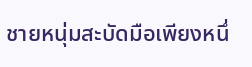ชายหนุ่มสะบัดมือเพียงหนึ่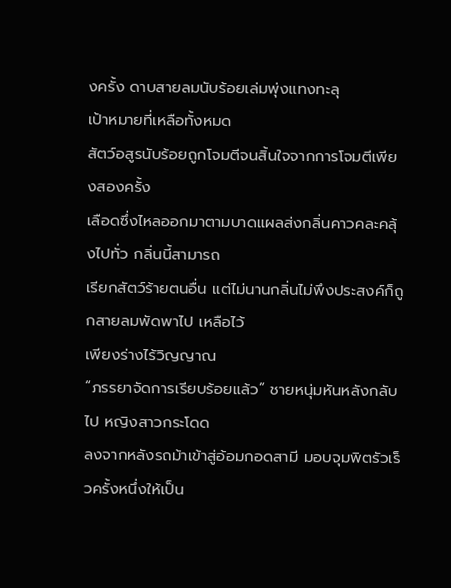งครั้ง ดาบสายลมนับร้อยเล่มพุ่งแทงทะลุ
เป้าหมายที่เหลือทั้งหมด
สัตว์อสูรนับร้อยถูกโจมตีจนสิ้นใจจากการโจมตีเพียงสองครั้ง
เลือดซึ่งไหลออกมาตามบาดแผลส่งกลิ่นคาวคละคลุ้งไปทั่ว กลิ่นนี้สามารถ
เรียกสัตว์ร้ายตนอื่น แต่ไม่นานกลิ่นไม่พึงประสงค์ก็ถูกสายลมพัดพาไป เหลือไว้
เพียงร่างไร้วิญญาณ
“ภรรยาจัดการเรียบร้อยแล้ว” ชายหนุ่มหันหลังกลับไป หญิงสาวกระโดด
ลงจากหลังรถม้าเข้าสู่อ้อมกอดสามี มอบจุมพิตรัวเร็วครั้งหนึ่งให้เป็น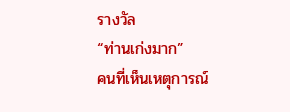รางวัล
“ท่านเก่งมาก”
คนที่เห็นเหตุการณ์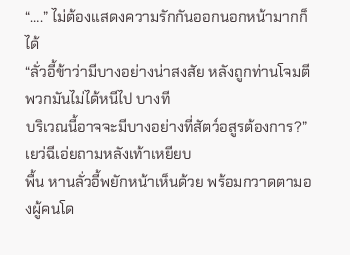“….” ไม่ต้องแสดงความรักกันออกนอกหน้ามากก็ได้
“ลั่วอี้ข้าว่ามีบางอย่างน่าสงสัย หลังถูกท่านโจมตีพวกมันไม่ได้หนีไป บางที
บริเวณนี้อาจจะมีบางอย่างที่สัตว์อสูรต้องการ?” เยว่ฉีเอ่ยถามหลังเท้าเหยียบ
พื้น หานลั่วอี้พยักหน้าเห็นด้วย พร้อมกวาดตามองผู้คนโด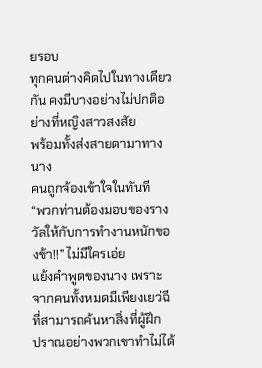ยรอบ
ทุกคนต่างคิดไปในทางเดียวกัน คงมีบางอย่างไม่ปกติอย่างที่หญิงสาวสงสัย
พร้อมทั้งส่งสายตามาทางนาง
คนถูกจ้องเข้าใจในทันที
“พวกท่านต้องมอบของรางวัลให้กับการทำงานหนักของข้า!!” ไม่มีใครเอ่ย
แย้งคำพูดของนาง เพราะจากคนทั้งหมดมีเพียงเยว่ฉีที่สามารถค้นหาสิ่งที่ผู้ฝึก
ปราณอย่างพวกเขาทำไม่ได้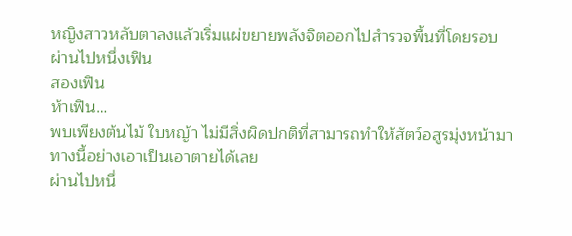หญิงสาวหลับตาลงแล้วเริ่มแผ่ขยายพลังจิตออกไปสำรวจพื้นที่โดยรอบ
ผ่านไปหนึ่งเฟิน
สองเฟิน
ห้าเฟิน…
พบเพียงต้นไม้ ใบหญ้า ไม่มีสิ่งผิดปกติที่สามารถทำให้สัตว์อสูรมุ่งหน้ามา
ทางนี้อย่างเอาเป็นเอาตายได้เลย
ผ่านไปหนึ่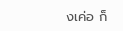งเค่อ ก็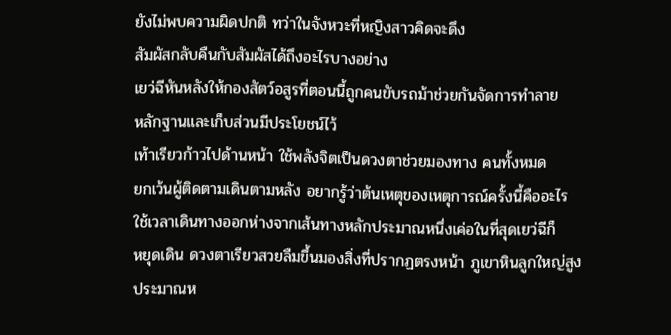ยังไม่พบความผิดปกติ ทว่าในจังหวะที่หญิงสาวคิดจะดึง
สัมผัสกลับคืนกับสัมผัสได้ถึงอะไรบางอย่าง
เยว่ฉีหันหลังให้กองสัตว์อสูรที่ตอนนี้ถูกคนขับรถม้าช่วยกันจัดการทำลาย
หลักฐานและเก็บส่วนมีประโยชน์ไว้
เท้าเรียวก้าวไปด้านหน้า ใช้พลังจิตเป็นดวงตาช่วยมองทาง คนทั้งหมด
ยกเว้นผู้ติดตามเดินตามหลัง อยากรู้ว่าต้นเหตุของเหตุการณ์ครั้งนี้คืออะไร
ใช้เวลาเดินทางออกห่างจากเส้นทางหลักประมาณหนึ่งเค่อในที่สุดเยว่ฉีก็
หยุดเดิน ดวงตาเรียวสวยลืมขึ้นมองสิ่งที่ปรากฏตรงหน้า ภูเขาหินลูกใหญ่สูง
ประมาณห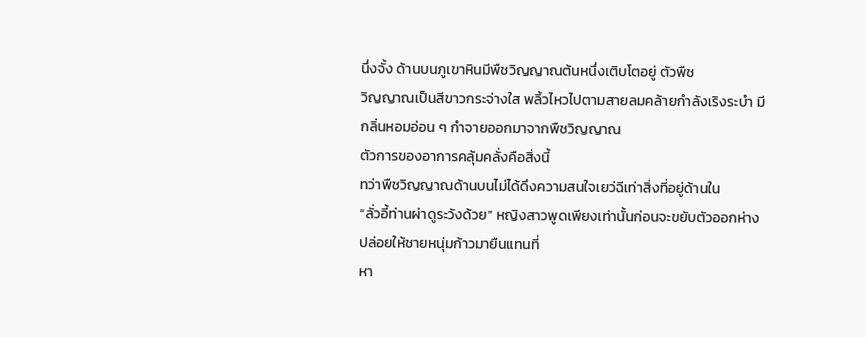นึ่งจั้ง ด้านบนภูเขาหินมีพืชวิญญาณต้นหนึ่งเติบโตอยู่ ตัวพืช
วิญญาณเป็นสีขาวกระจ่างใส พลิ้วไหวไปตามสายลมคล้ายกำลังเริงระบำ มี
กลิ่นหอมอ่อน ๆ กำจายออกมาจากพืชวิญญาณ
ตัวการของอาการคลุ้มคลั่งคือสิ่งนี้
ทว่าพืชวิญญาณด้านบนไม่ได้ดึงความสนใจเยว่ฉีเท่าสิ่งที่อยู่ด้านใน
“ลั่วอี้ท่านผ่าดูระวังด้วย” หญิงสาวพูดเพียงเท่านั้นก่อนจะขยับตัวออกห่าง
ปล่อยให้ชายหนุ่มก้าวมายืนแทนที่
หา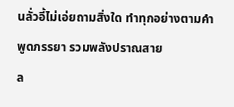นลั่วอี้ไม่เอ่ยถามสิ่งใด ทำทุกอย่างตามคำพูดภรรยา รวมพลังปราณสาย
ล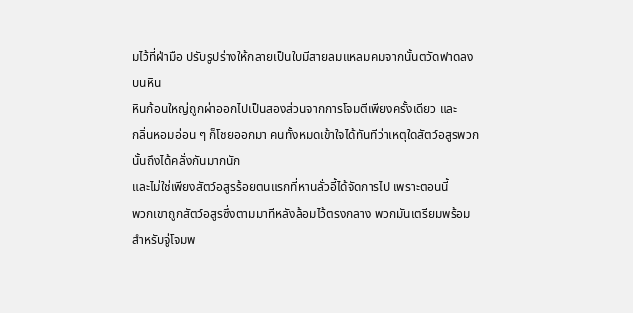มไว้ที่ฝ่ามือ ปรับรูปร่างให้กลายเป็นใบมีสายลมแหลมคมจากนั้นตวัดฟาดลง
บนหิน
หินก้อนใหญ่ถูกผ่าออกไปเป็นสองส่วนจากการโจมตีเพียงครั้งเดียว และ
กลิ่นหอมอ่อน ๆ ก็โชยออกมา คนทั้งหมดเข้าใจได้ทันทีว่าเหตุใดสัตว์อสูรพวก
นั้นถึงได้คลั่งกันมากนัก
และไม่ใช่เพียงสัตว์อสูรร้อยตนแรกที่หานลั่วอี้ได้จัดการไป เพราะตอนนี้
พวกเขาถูกสัตว์อสูรซึ่งตามมาทีหลังล้อมไว้ตรงกลาง พวกมันเตรียมพร้อม
สำหรับจู่โจมพ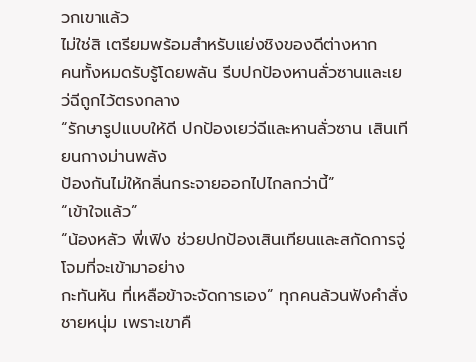วกเขาแล้ว
ไม่ใช่สิ เตรียมพร้อมสำหรับแย่งชิงของดีต่างหาก
คนทั้งหมดรับรู้โดยพลัน รีบปกป้องหานลั่วซานและเยว่ฉีถูกไว้ตรงกลาง
“รักษารูปแบบให้ดี ปกป้องเยว่ฉีและหานลั่วซาน เสินเทียนกางม่านพลัง
ป้องกันไม่ให้กลิ่นกระจายออกไปไกลกว่านี้”
“เข้าใจแล้ว”
“น้องหลัว พี่เฟิง ช่วยปกป้องเสินเทียนและสกัดการจู่โจมที่จะเข้ามาอย่าง
กะทันหัน ที่เหลือข้าจะจัดการเอง” ทุกคนล้วนฟังคำสั่งชายหนุ่ม เพราะเขาคื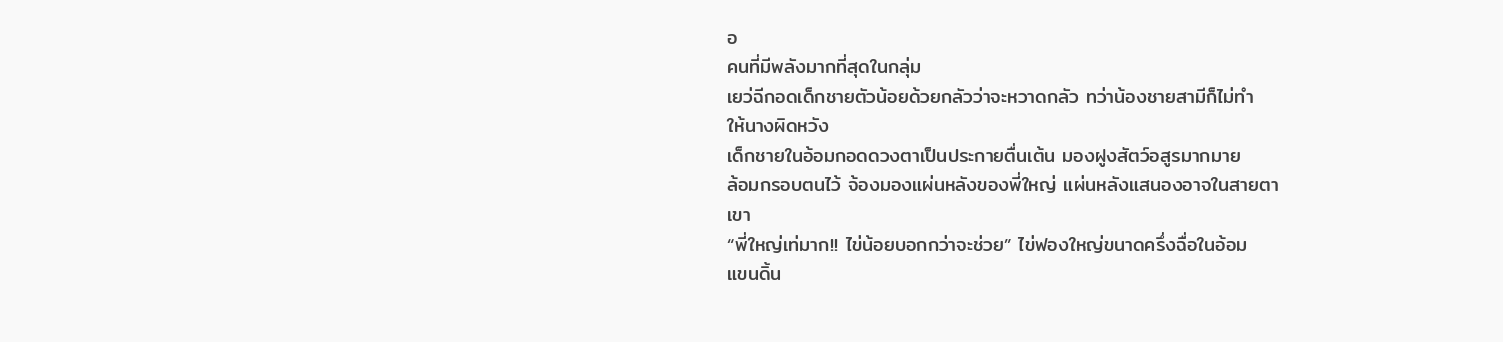อ
คนที่มีพลังมากที่สุดในกลุ่ม
เยว่ฉีกอดเด็กชายตัวน้อยด้วยกลัวว่าจะหวาดกลัว ทว่าน้องชายสามีก็ไม่ทำ
ให้นางผิดหวัง
เด็กชายในอ้อมกอดดวงตาเป็นประกายตื่นเต้น มองฝูงสัตว์อสูรมากมาย
ล้อมกรอบตนไว้ จ้องมองแผ่นหลังของพี่ใหญ่ แผ่นหลังแสนองอาจในสายตา
เขา
“พี่ใหญ่เท่มาก!! ไข่น้อยบอกกว่าจะช่วย” ไข่ฟองใหญ่ขนาดครึ่งฉื่อในอ้อม
แขนดิ้น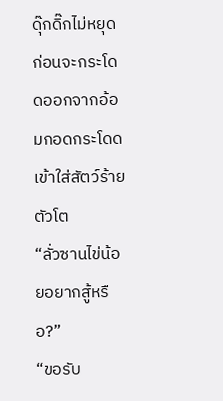ดุ๊กดิ๊กไม่หยุด ก่อนจะกระโดดออกจากอ้อมกอดกระโดดเข้าใส่สัตว์ร้าย
ตัวโต
“ลั่วซานไข่น้อยอยากสู้หรือ?”
“ขอรับ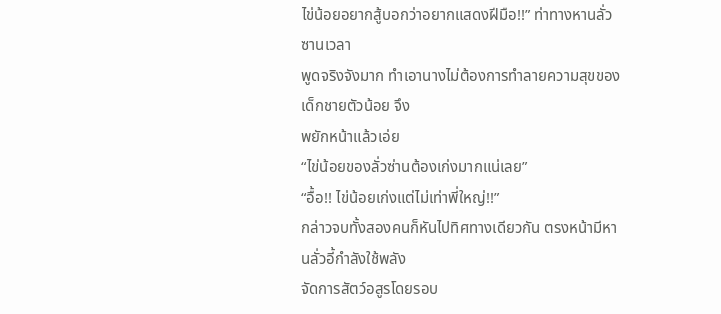ไข่น้อยอยากสู้บอกว่าอยากแสดงฝีมือ!!” ท่าทางหานลั่วซานเวลา
พูดจริงจังมาก ทำเอานางไม่ต้องการทำลายความสุขของเด็กชายตัวน้อย จึง
พยักหน้าแล้วเอ่ย
“ไข่น้อยของลั่วซ่านต้องเก่งมากแน่เลย”
“อื้อ!! ไข่น้อยเก่งแต่ไม่เท่าพี่ใหญ่!!”
กล่าวจบทั้งสองคนก็หันไปทิศทางเดียวกัน ตรงหน้ามีหานลั่วอี้กำลังใช้พลัง
จัดการสัตว์อสูรโดยรอบ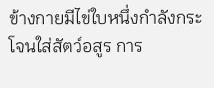ข้างกายมีไข่ใบหนึ่งกำลังกระโจนใส่สัตว์อสูร การ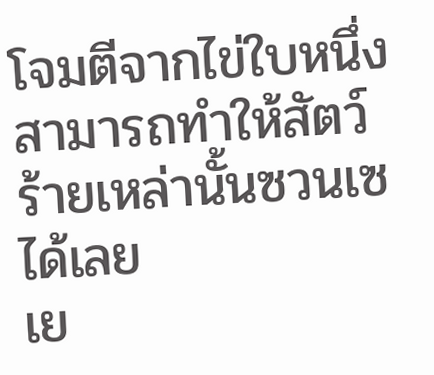โจมตีจากไข่ใบหนึ่งสามารถทำให้สัตว์ร้ายเหล่านั้นซวนเซได้เลย
เย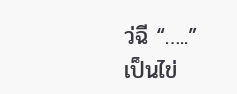ว่ฉี “…..”
เป็นไข่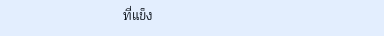ที่แข็ง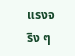แรงจริง ๆ